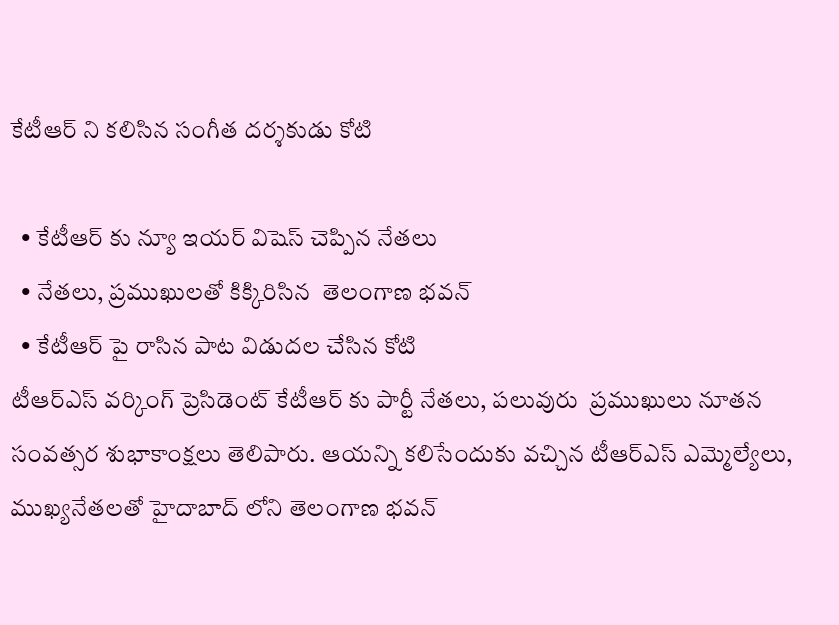కేటీఆర్ ని కలిసిన సంగీత దర్శకుడు కోటి

  • కేటీఆర్ కు న్యూ ఇయర్ విషెస్ చెప్పిన నేతలు
  • నేతలు, ప్రముఖులతో కిక్కిరిసిన  తెలంగాణ భవన్
  • కేటీఆర్ పై రాసిన పాట విడుదల చేసిన కోటి
టీఆర్ఎస్ వర్కింగ్ ప్రెసిడెంట్ కేటీఆర్ కు పార్టీ నేతలు, పలువురు  ప్రముఖులు నూతన సంవత్సర శుభాకాంక్షలు తెలిపారు. ఆయన్ని కలిసేందుకు వచ్చిన టీఆర్ఎస్ ఎమ్మెల్యేలు, ముఖ్యనేతలతో హైదాబాద్ లోని తెలంగాణ భవన్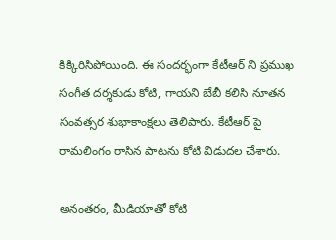కిక్కిరిసిపోయింది. ఈ సందర్భంగా కేటీఆర్ ని ప్రముఖ సంగీత దర్శకుడు కోటి, గాయని బేబీ కలిసి నూతన సంవత్సర శుభాకాంక్షలు తెలిపారు. కేటీఆర్ పై రామలింగం రాసిన పాటను కోటి విడుదల చేశారు.

అనంతరం, మీడియాతో కోటి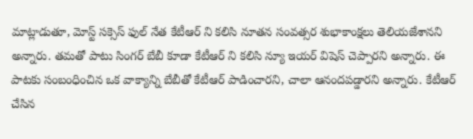మాట్లాడుతూ, మోస్ట్ సక్సెస్ ఫుల్ నేత కేటీఆర్ ని కలిసి నూతన సంవత్సర శుభాకాంక్షలు తెలియజేశానని అన్నారు. తమతో పాటు సింగర్ బేబీ కూడా కేటీఆర్ ని కలిసి న్యూ ఇయర్ విషెస్ చెప్పారని అన్నారు. ఈ పాటకు సంబంధించిన ఒక వాక్యాన్ని బేబీతో కేటీఆర్ పాడించారని, చాలా ఆనందపడ్డారని అన్నారు. కేటీఆర్ చేసిన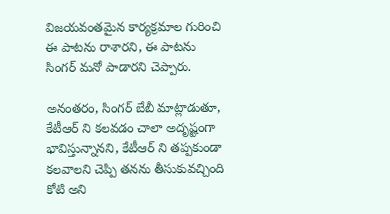విజయవంతమైన కార్యక్రమాల గురించి ఈ పాటను రాశారని, ఈ పాటను సింగర్ మనో పాడారని చెప్పారు.

అనంతరం, సింగర్ బేబీ మాట్లాడుతూ, కేటీఆర్ ని కలవడం చాలా అదృష్టంగా భావిస్తున్నానని, కేటీఆర్ ని తప్పకుండా కలవాలని చెప్పి తనను తీసుకువచ్చింది కోటి అని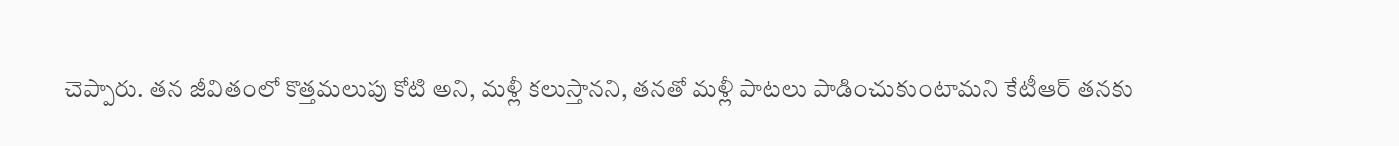చెప్పారు. తన జీవితంలో కొత్తమలుపు కోటి అని, మళ్లీ కలుస్తానని, తనతో మళ్లీ పాటలు పాడించుకుంటామని కేటీఆర్ తనకు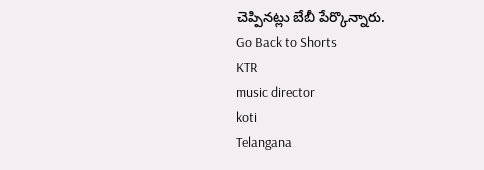చెప్పినట్లు బేబీ పేర్కొన్నారు.
Go Back to Shorts
KTR
music director
koti
Telangana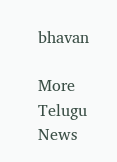bhavan

More Telugu News